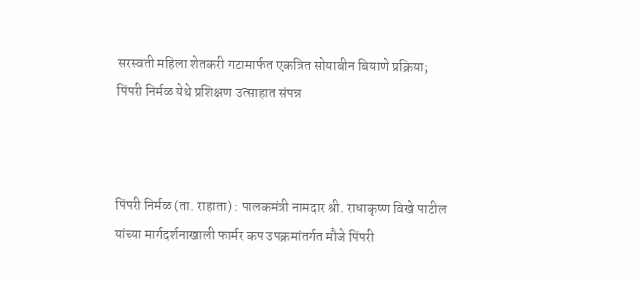सरस्वती महिला शेतकरी गटामार्फत एकत्रित सोयाबीन बियाणे प्रक्रिया; पिंपरी निर्मळ येथे प्रशिक्षण उत्साहात संपन्न



पिंपरी निर्मळ (ता. राहाता) : पालकमंत्री नामदार श्री. राधाकृष्ण विखे पाटील यांच्या मार्गदर्शनाखाली फार्मर कप उपक्रमांतर्गत मौजे पिंपरी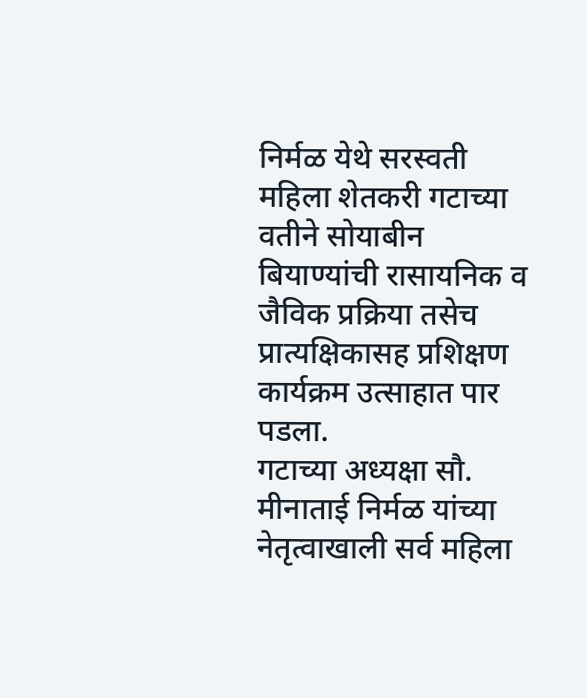निर्मळ येथे सरस्वती महिला शेतकरी गटाच्या वतीने सोयाबीन बियाण्यांची रासायनिक व जैविक प्रक्रिया तसेच प्रात्यक्षिकासह प्रशिक्षण कार्यक्रम उत्साहात पार पडला.
गटाच्या अध्यक्षा सौ. मीनाताई निर्मळ यांच्या नेतृत्वाखाली सर्व महिला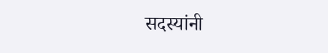सदस्यांनी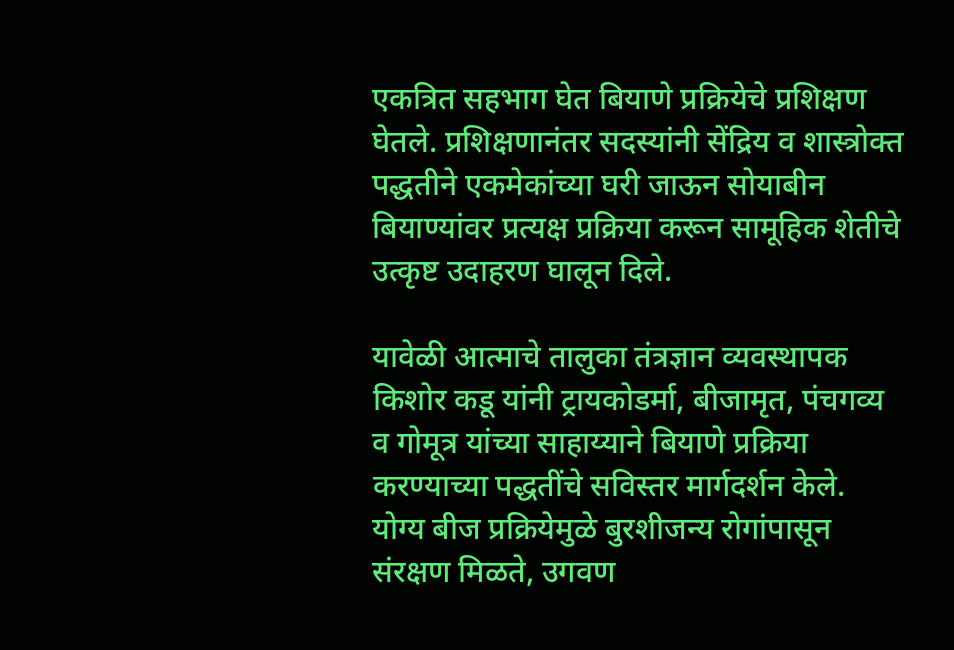एकत्रित सहभाग घेत बियाणे प्रक्रियेचे प्रशिक्षण घेतले. प्रशिक्षणानंतर सदस्यांनी सेंद्रिय व शास्त्रोक्त पद्धतीने एकमेकांच्या घरी जाऊन सोयाबीन बियाण्यांवर प्रत्यक्ष प्रक्रिया करून सामूहिक शेतीचे उत्कृष्ट उदाहरण घालून दिले.

यावेळी आत्माचे तालुका तंत्रज्ञान व्यवस्थापक किशोर कडू यांनी ट्रायकोडर्मा, बीजामृत, पंचगव्य व गोमूत्र यांच्या साहाय्याने बियाणे प्रक्रिया करण्याच्या पद्धतींचे सविस्तर मार्गदर्शन केले. योग्य बीज प्रक्रियेमुळे बुरशीजन्य रोगांपासून संरक्षण मिळते, उगवण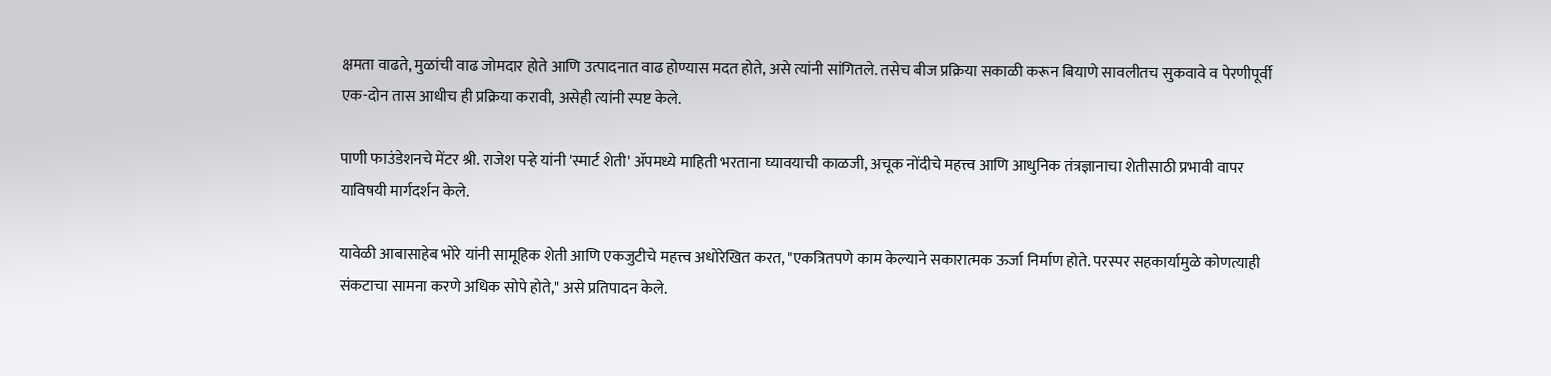क्षमता वाढते, मुळांची वाढ जोमदार होते आणि उत्पादनात वाढ होण्यास मदत होते, असे त्यांनी सांगितले. तसेच बीज प्रक्रिया सकाळी करून बियाणे सावलीतच सुकवावे व पेरणीपूर्वी एक-दोन तास आधीच ही प्रक्रिया करावी, असेही त्यांनी स्पष्ट केले.

पाणी फाउंडेशनचे मेंटर श्री. राजेश पऱ्हे यांनी 'स्मार्ट शेती' ॲपमध्ये माहिती भरताना घ्यावयाची काळजी, अचूक नोंदीचे महत्त्व आणि आधुनिक तंत्रज्ञानाचा शेतीसाठी प्रभावी वापर याविषयी मार्गदर्शन केले.

यावेळी आबासाहेब भोरे यांनी सामूहिक शेती आणि एकजुटीचे महत्त्व अधोरेखित करत, "एकत्रितपणे काम केल्याने सकारात्मक ऊर्जा निर्माण होते. परस्पर सहकार्यामुळे कोणत्याही संकटाचा सामना करणे अधिक सोपे होते," असे प्रतिपादन केले.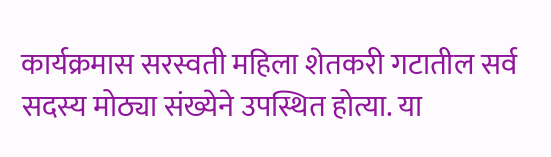कार्यक्रमास सरस्वती महिला शेतकरी गटातील सर्व सदस्य मोठ्या संख्येने उपस्थित होत्या. या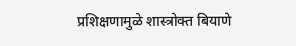प्रशिक्षणामुळे शास्त्रोक्त बियाणे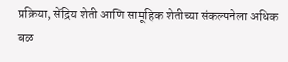प्रक्रिया, सेंद्रिय शेती आणि सामूहिक शेतीच्या संकल्पनेला अधिक बळ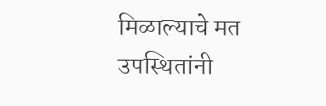मिळाल्याचे मत उपस्थितांनी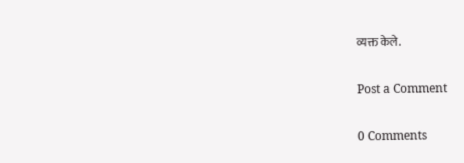व्यक्त केले.

Post a Comment

0 Comments